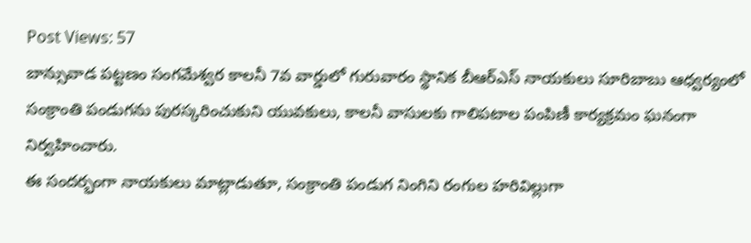Post Views: 57
బాన్సువాడ పట్టణం సంగమేశ్వర కాలనీ 7వ వార్డులో గురువారం స్థానిక బీఆర్ఎస్ నాయకులు సూరిబాబు ఆధ్వర్యంలో సంక్రాంతి పండుగను పురస్కరించుకుని యువకులు, కాలనీ వాసులకు గాలిపటాల పంపిణీ కార్యక్రమం ఘనంగా నిర్వహించారు.
ఈ సందర్భంగా నాయకులు మాట్లాడుతూ, సంక్రాంతి పండుగ నింగిని రంగుల హరివిల్లుగా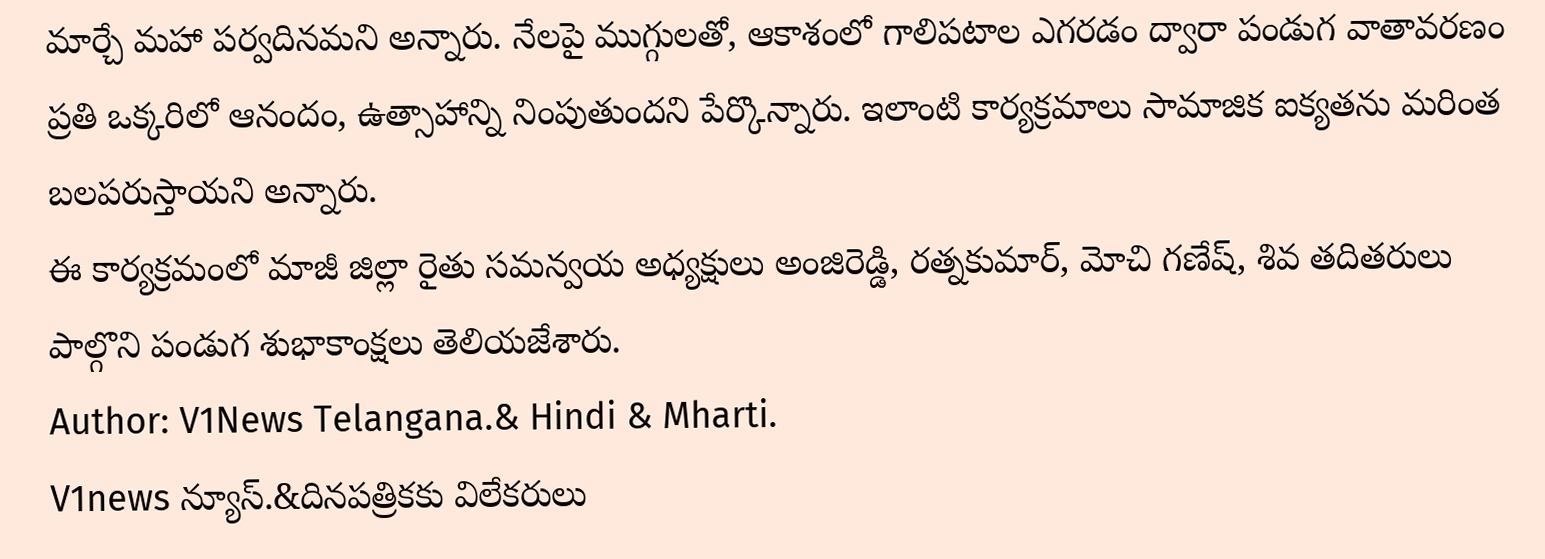మార్చే మహా పర్వదినమని అన్నారు. నేలపై ముగ్గులతో, ఆకాశంలో గాలిపటాల ఎగరడం ద్వారా పండుగ వాతావరణం ప్రతి ఒక్కరిలో ఆనందం, ఉత్సాహాన్ని నింపుతుందని పేర్కొన్నారు. ఇలాంటి కార్యక్రమాలు సామాజిక ఐక్యతను మరింత బలపరుస్తాయని అన్నారు.
ఈ కార్యక్రమంలో మాజీ జిల్లా రైతు సమన్వయ అధ్యక్షులు అంజిరెడ్డి, రత్నకుమార్, మోచి గణేష్, శివ తదితరులు పాల్గొని పండుగ శుభాకాంక్షలు తెలియజేశారు.
Author: V1News Telangana.& Hindi & Mharti.
V1news న్యూస్.&దినపత్రికకు విలేకరులు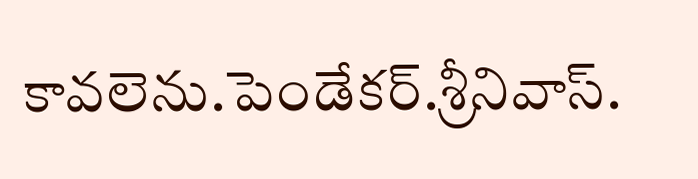కావలెను.పెండేకర్.శ్రీనివాస్.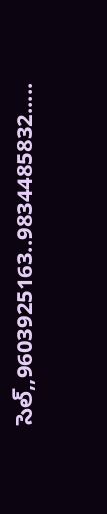సెల్,,9603925163..9834485832.....